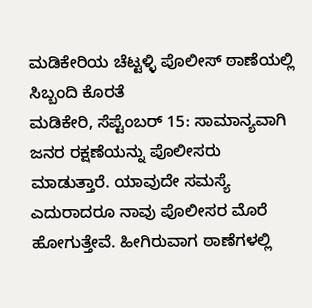ಮಡಿಕೇರಿಯ ಚೆಟ್ಟಳ್ಳಿ ಪೊಲೀಸ್ ಠಾಣೆಯಲ್ಲಿ ಸಿಬ್ಬಂದಿ ಕೊರತೆ
ಮಡಿಕೇರಿ, ಸೆಪ್ಟೆಂಬರ್ 15: ಸಾಮಾನ್ಯವಾಗಿ ಜನರ ರಕ್ಷಣೆಯನ್ನು ಪೊಲೀಸರು ಮಾಡುತ್ತಾರೆ. ಯಾವುದೇ ಸಮಸ್ಯೆ ಎದುರಾದರೂ ನಾವು ಪೊಲೀಸರ ಮೊರೆ ಹೋಗುತ್ತೇವೆ. ಹೀಗಿರುವಾಗ ಠಾಣೆಗಳಲ್ಲಿ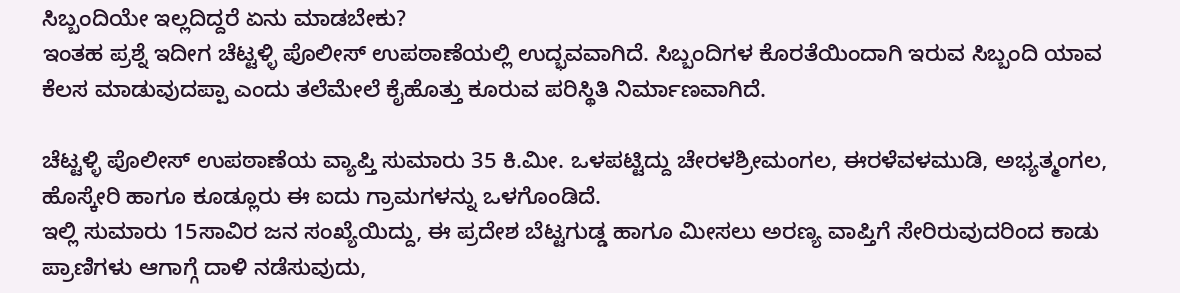ಸಿಬ್ಬಂದಿಯೇ ಇಲ್ಲದಿದ್ದರೆ ಏನು ಮಾಡಬೇಕು?
ಇಂತಹ ಪ್ರಶ್ನೆ ಇದೀಗ ಚೆಟ್ಟಳ್ಳಿ ಪೊಲೀಸ್ ಉಪಠಾಣೆಯಲ್ಲಿ ಉದ್ಭವವಾಗಿದೆ. ಸಿಬ್ಬಂದಿಗಳ ಕೊರತೆಯಿಂದಾಗಿ ಇರುವ ಸಿಬ್ಬಂದಿ ಯಾವ ಕೆಲಸ ಮಾಡುವುದಪ್ಪಾ ಎಂದು ತಲೆಮೇಲೆ ಕೈಹೊತ್ತು ಕೂರುವ ಪರಿಸ್ಥಿತಿ ನಿರ್ಮಾಣವಾಗಿದೆ.

ಚೆಟ್ಟಳ್ಳಿ ಪೊಲೀಸ್ ಉಪಠಾಣೆಯ ವ್ಯಾಪ್ತಿ ಸುಮಾರು 35 ಕಿ.ಮೀ. ಒಳಪಟ್ಟಿದ್ದು ಚೇರಳಶ್ರೀಮಂಗಲ, ಈರಳೆವಳಮುಡಿ, ಅಭ್ಯತ್ಮಂಗಲ, ಹೊಸ್ಕೇರಿ ಹಾಗೂ ಕೂಡ್ಲೂರು ಈ ಐದು ಗ್ರಾಮಗಳನ್ನು ಒಳಗೊಂಡಿದೆ.
ಇಲ್ಲಿ ಸುಮಾರು 15ಸಾವಿರ ಜನ ಸಂಖ್ಯೆಯಿದ್ದು, ಈ ಪ್ರದೇಶ ಬೆಟ್ಟಗುಡ್ಡ ಹಾಗೂ ಮೀಸಲು ಅರಣ್ಯ ವಾಪ್ತಿಗೆ ಸೇರಿರುವುದರಿಂದ ಕಾಡು ಪ್ರಾಣಿಗಳು ಆಗಾಗ್ಗೆ ದಾಳಿ ನಡೆಸುವುದು,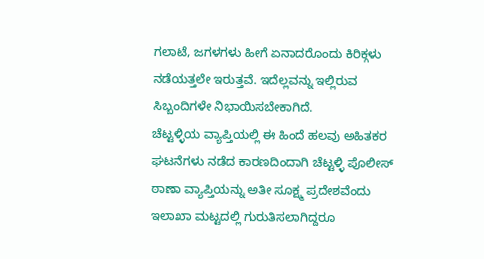ಗಲಾಟೆ, ಜಗಳಗಳು ಹೀಗೆ ಏನಾದರೊಂದು ಕಿರಿಕ್ಗಳು ನಡೆಯತ್ತಲೇ ಇರುತ್ತವೆ. ಇದೆಲ್ಲವನ್ನು ಇಲ್ಲಿರುವ ಸಿಬ್ಬಂದಿಗಳೇ ನಿಭಾಯಿಸಬೇಕಾಗಿದೆ.
ಚೆಟ್ಟಳ್ಳಿಯ ವ್ಯಾಪ್ತಿಯಲ್ಲಿ ಈ ಹಿಂದೆ ಹಲವು ಅಹಿತಕರ ಘಟನೆಗಳು ನಡೆದ ಕಾರಣದಿಂದಾಗಿ ಚೆಟ್ಟಳ್ಳಿ ಪೊಲೀಸ್ ಠಾಣಾ ವ್ಯಾಪ್ತಿಯನ್ನು ಅತೀ ಸೂಕ್ಷ್ಮ ಪ್ರದೇಶವೆಂದು ಇಲಾಖಾ ಮಟ್ಟದಲ್ಲಿ ಗುರುತಿಸಲಾಗಿದ್ದರೂ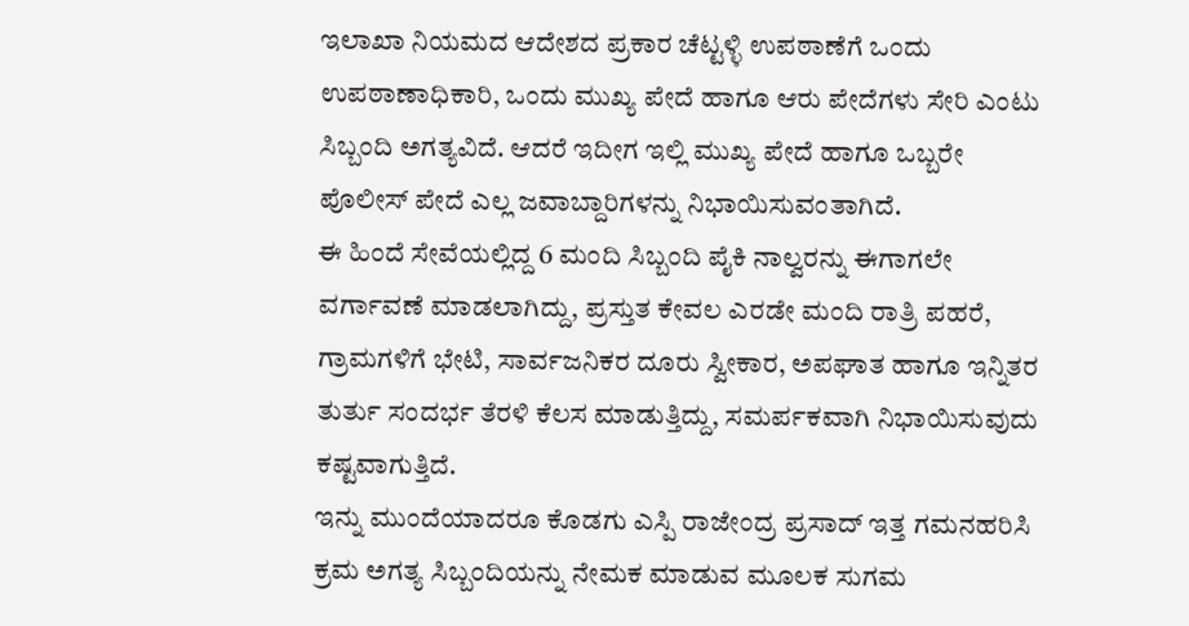ಇಲಾಖಾ ನಿಯಮದ ಆದೇಶದ ಪ್ರಕಾರ ಚೆಟ್ಟಳ್ಳಿ ಉಪಠಾಣೆಗೆ ಒಂದು ಉಪಠಾಣಾಧಿಕಾರಿ, ಒಂದು ಮುಖ್ಯ ಪೇದೆ ಹಾಗೂ ಆರು ಪೇದೆಗಳು ಸೇರಿ ಎಂಟು ಸಿಬ್ಬಂದಿ ಅಗತ್ಯವಿದೆ. ಆದರೆ ಇದೀಗ ಇಲ್ಲಿ ಮುಖ್ಯ ಪೇದೆ ಹಾಗೂ ಒಬ್ಬರೇ ಪೊಲೀಸ್ ಪೇದೆ ಎಲ್ಲ ಜವಾಬ್ದಾರಿಗಳನ್ನು ನಿಭಾಯಿಸುವಂತಾಗಿದೆ.
ಈ ಹಿಂದೆ ಸೇವೆಯಲ್ಲಿದ್ದ 6 ಮಂದಿ ಸಿಬ್ಬಂದಿ ಪೈಕಿ ನಾಲ್ವರನ್ನು ಈಗಾಗಲೇ ವರ್ಗಾವಣೆ ಮಾಡಲಾಗಿದ್ದು, ಪ್ರಸ್ತುತ ಕೇವಲ ಎರಡೇ ಮಂದಿ ರಾತ್ರಿ ಪಹರೆ, ಗ್ರಾಮಗಳಿಗೆ ಭೇಟಿ, ಸಾರ್ವಜನಿಕರ ದೂರು ಸ್ವೀಕಾರ, ಅಪಘಾತ ಹಾಗೂ ಇನ್ನಿತರ ತುರ್ತು ಸಂದರ್ಭ ತೆರಳಿ ಕೆಲಸ ಮಾಡುತ್ತಿದ್ದು, ಸಮರ್ಪಕವಾಗಿ ನಿಭಾಯಿಸುವುದು ಕಷ್ಟವಾಗುತ್ತಿದೆ.
ಇನ್ನು ಮುಂದೆಯಾದರೂ ಕೊಡಗು ಎಸ್ಪಿ ರಾಜೇಂದ್ರ ಪ್ರಸಾದ್ ಇತ್ತ ಗಮನಹರಿಸಿ ಕ್ರಮ ಅಗತ್ಯ ಸಿಬ್ಬಂದಿಯನ್ನು ನೇಮಕ ಮಾಡುವ ಮೂಲಕ ಸುಗಮ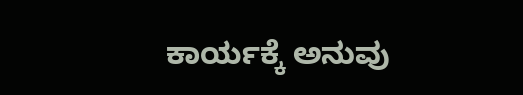ಕಾರ್ಯಕ್ಕೆ ಅನುವು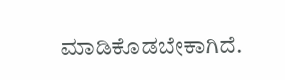ಮಾಡಿಕೊಡಬೇಕಾಗಿದೆ.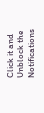Click it and Unblock the Notifications